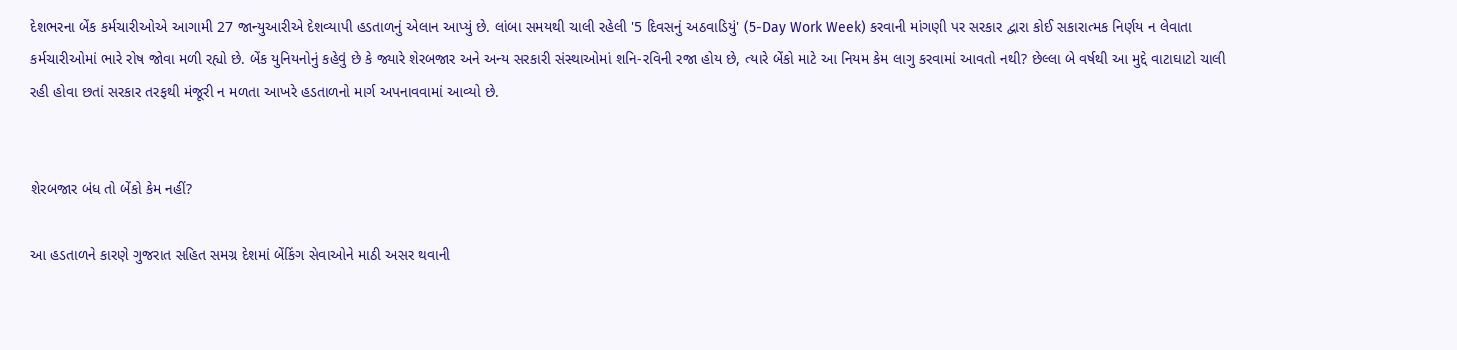દેશભરના બેંક કર્મચારીઓએ આગામી 27 જાન્યુઆરીએ દેશવ્યાપી હડતાળનું એલાન આપ્યું છે. લાંબા સમયથી ચાલી રહેલી '5 દિવસનું અઠવાડિયું' (5-Day Work Week) કરવાની માંગણી પર સરકાર દ્વારા કોઈ સકારાત્મક નિર્ણય ન લેવાતા કર્મચારીઓમાં ભારે રોષ જોવા મળી રહ્યો છે. બેંક યુનિયનોનું કહેવું છે કે જ્યારે શેરબજાર અને અન્ય સરકારી સંસ્થાઓમાં શનિ-રવિની રજા હોય છે, ત્યારે બેંકો માટે આ નિયમ કેમ લાગુ કરવામાં આવતો નથી? છેલ્લા બે વર્ષથી આ મુદ્દે વાટાઘાટો ચાલી રહી હોવા છતાં સરકાર તરફથી મંજૂરી ન મળતા આખરે હડતાળનો માર્ગ અપનાવવામાં આવ્યો છે.


શેરબજાર બંધ તો બેંકો કેમ નહીં?

આ હડતાળને કારણે ગુજરાત સહિત સમગ્ર દેશમાં બેંકિંગ સેવાઓને માઠી અસર થવાની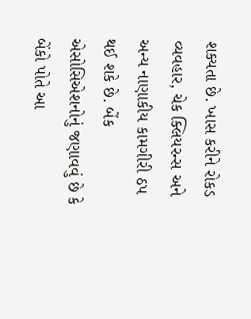શક્યતા છે. ખાસ કરીને રોકડ વ્યવહાર, ચેક ક્લિયરન્સ અને અન્ય નાણાકીય કામગીરી ઠપ થઈ શકે છે. બેંક એસોસિએશનોનું જણાવવું છે કે બેંકો પોતે આ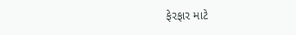ફેરફાર માટે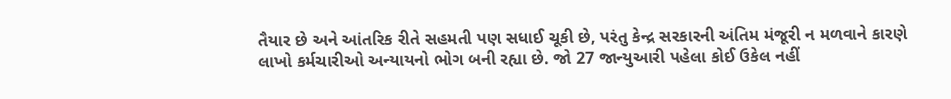તૈયાર છે અને આંતરિક રીતે સહમતી પણ સધાઈ ચૂકી છે, પરંતુ કેન્દ્ર સરકારની અંતિમ મંજૂરી ન મળવાને કારણે લાખો કર્મચારીઓ અન્યાયનો ભોગ બની રહ્યા છે. જો 27 જાન્યુઆરી પહેલા કોઈ ઉકેલ નહીં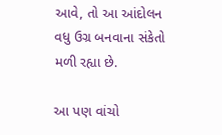આવે, તો આ આંદોલન વધુ ઉગ્ર બનવાના સંકેતો મળી રહ્યા છે.

આ પણ વાંચો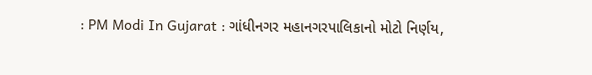: PM Modi In Gujarat : ગાંધીનગર મહાનગરપાલિકાનો મોટો નિર્ણય,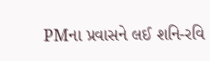PMના પ્રવાસને લઈ શનિ-રવિ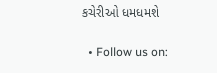કચેરીઓ ધમધમશે

  • Follow us on: